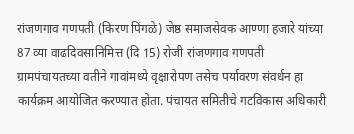रांजणगाव गणपती (किरण पिंगळे) जेष्ठ समाजसेवक आण्णा हजारे यांच्या 87 व्या वाढदिवसानिमित्त (दि 15) रोजी रांजणगाव गणपती ग्रामपंचायतच्या वतीने गावांमध्ये वृक्षारोपण तसेच पर्यावरण संवर्धन हा कार्यक्रम आयोजित करण्यात होता. पंचायत समितीचे गटविकास अधिकारी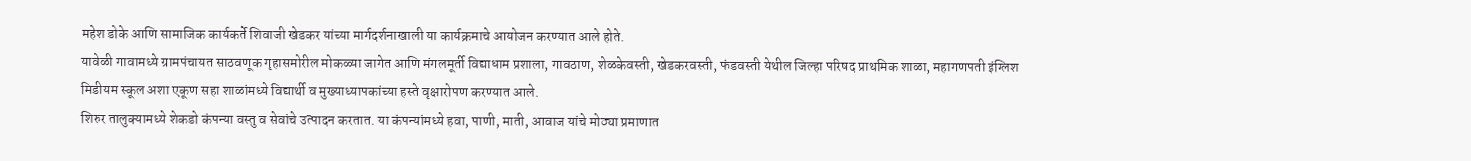महेश डोके आणि सामाजिक कार्यकर्ते शिवाजी खेडकर यांच्या मार्गदर्शनाखाली या कार्यक्रमाचे आयोजन करण्यात आले होते.
यावेळी गावामध्ये ग्रामपंचायत साठवणूक गृहासमोरील मोकळ्या जागेत आणि मंगलमूर्ती विद्याधाम प्रशाला, गावठाण, शेळकेवस्ती, खेडकरवस्ती, फंडवस्ती येथील जिल्हा परिषद प्राथमिक शाळा, महागणपती इंग्लिश मिडीयम स्कूल अशा एकूण सहा शाळांमध्ये विद्यार्थी व मुख्याध्यापकांच्या हस्ते वृक्षारोपण करण्यात आले.
शिरुर तालुक्यामध्ये शेकडो कंपन्या वस्तु व सेवांचे उत्पादन करतात. या कंपन्यांमध्ये हवा, पाणी, माती, आवाज यांचे मोठ्या प्रमाणात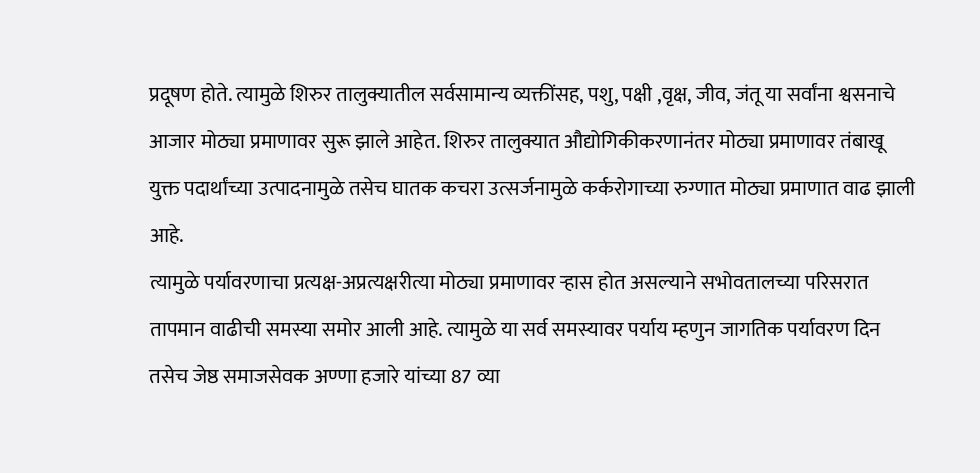प्रदूषण होते. त्यामुळे शिरुर तालुक्यातील सर्वसामान्य व्यक्तींसह, पशु, पक्षी ,वृक्ष, जीव, जंतू या सर्वांना श्वसनाचे आजार मोठ्या प्रमाणावर सुरू झाले आहेत. शिरुर तालुक्यात औद्योगिकीकरणानंतर मोठ्या प्रमाणावर तंबाखू युक्त पदार्थांच्या उत्पादनामुळे तसेच घातक कचरा उत्सर्जनामुळे कर्करोगाच्या रुग्णात मोठ्या प्रमाणात वाढ झाली आहे.
त्यामुळे पर्यावरणाचा प्रत्यक्ष-अप्रत्यक्षरीत्या मोठ्या प्रमाणावर ऱ्हास होत असल्याने सभोवतालच्या परिसरात तापमान वाढीची समस्या समोर आली आहे. त्यामुळे या सर्व समस्यावर पर्याय म्हणुन जागतिक पर्यावरण दिन तसेच जेष्ठ समाजसेवक अण्णा हजारे यांच्या 87 व्या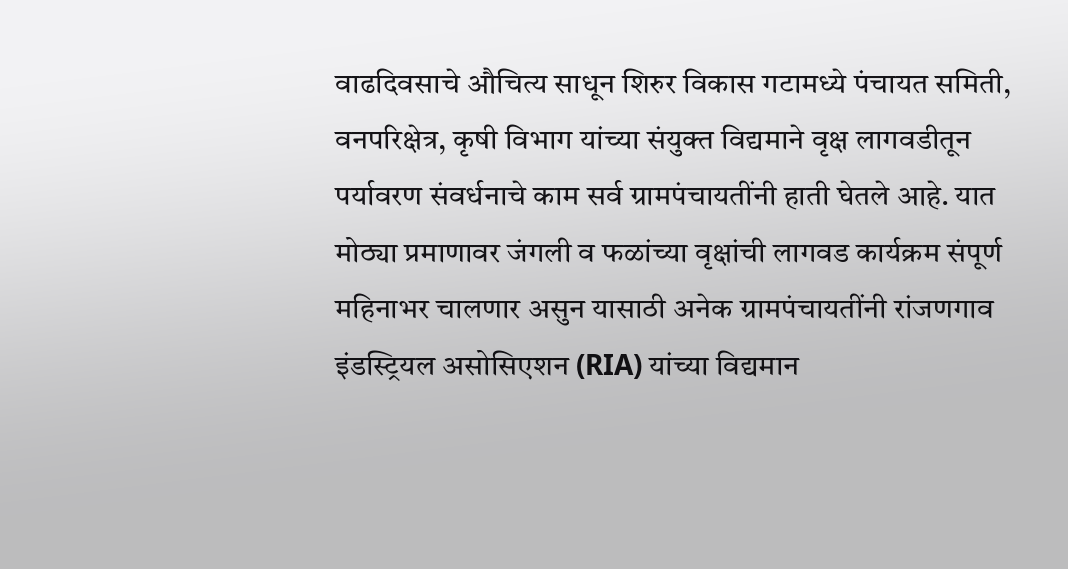वाढदिवसाचे औचित्य साधून शिरुर विकास गटामध्ये पंचायत समिती, वनपरिक्षेत्र, कृषी विभाग यांच्या संयुक्त विद्यमाने वृक्ष लागवडीतून पर्यावरण संवर्धनाचे काम सर्व ग्रामपंचायतींनी हाती घेतले आहे. यात मोठ्या प्रमाणावर जंगली व फळांच्या वृक्षांची लागवड कार्यक्रम संपूर्ण महिनाभर चालणार असुन यासाठी अनेक ग्रामपंचायतींनी रांजणगाव इंडस्ट्रियल असोसिएशन (RIA) यांच्या विद्यमान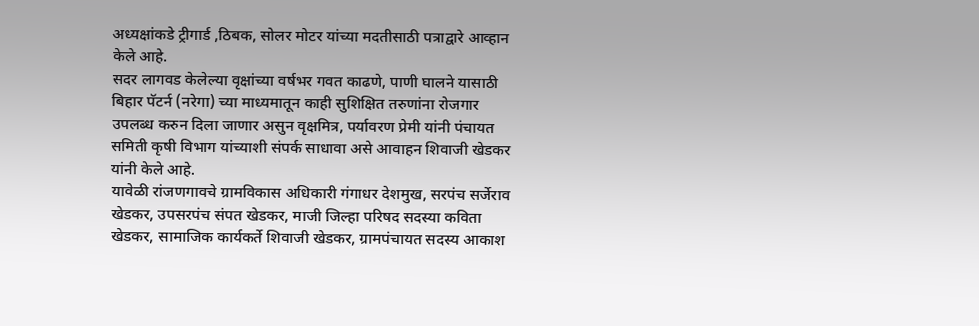अध्यक्षांकडे ट्रीगार्ड ,ठिबक, सोलर मोटर यांच्या मदतीसाठी पत्राद्वारे आव्हान केले आहे.
सदर लागवड केलेल्या वृक्षांच्या वर्षभर गवत काढणे, पाणी घालने यासाठी बिहार पॅटर्न (नरेगा) च्या माध्यमातून काही सुशिक्षित तरुणांना रोजगार उपलब्ध करुन दिला जाणार असुन वृक्षमित्र, पर्यावरण प्रेमी यांनी पंचायत समिती कृषी विभाग यांच्याशी संपर्क साधावा असे आवाहन शिवाजी खेडकर यांनी केले आहे.
यावेळी रांजणगावचे ग्रामविकास अधिकारी गंगाधर देशमुख, सरपंच सर्जेराव खेडकर, उपसरपंच संपत खेडकर, माजी जिल्हा परिषद सदस्या कविता खेडकर, सामाजिक कार्यकर्ते शिवाजी खेडकर, ग्रामपंचायत सदस्य आकाश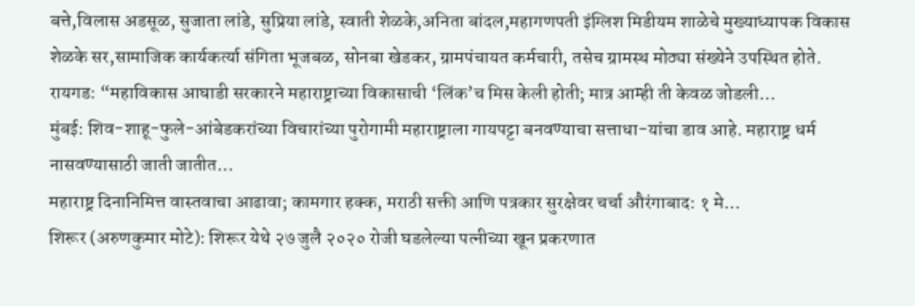बत्ते,विलास अडसूळ, सुजाता लांडे, सुप्रिया लांडे, स्वाती शेळके,अनिता बांदल,महागणपती इंग्लिश मिडीयम शाळेचे मुख्याध्यापक विकास शेळके सर,सामाजिक कार्यकर्त्या संगिता भूजबळ, सोनबा खेडकर, ग्रामपंचायत कर्मचारी, तसेच ग्रामस्थ मोठ्या संख्येने उपस्थित होते.
रायगड: “महाविकास आघाडी सरकारने महाराष्ट्राच्या विकासाची ‘लिंक’च मिस केली होती; मात्र आम्ही ती केवळ जोडली…
मुंबई: शिव-शाहू-फुले-आंबेडकरांच्या विचारांच्या पुरोगामी महाराष्ट्राला गायपट्टा बनवण्याचा सत्ताधा-यांचा डाव आहे. महाराष्ट्र धर्म नासवण्यासाठी जाती जातीत…
महाराष्ट्र दिनानिमित्त वास्तवाचा आढावा; कामगार हक्क, मराठी सक्ती आणि पत्रकार सुरक्षेवर चर्चा औरंगाबाद: १ मे…
शिरूर (अरुणकुमार मोटे): शिरूर येथे २७ जुलै २०२० रोजी घडलेल्या पत्नीच्या खून प्रकरणात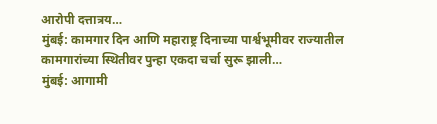आरोपी दत्तात्रय…
मुंबई: कामगार दिन आणि महाराष्ट्र दिनाच्या पार्श्वभूमीवर राज्यातील कामगारांच्या स्थितीवर पुन्हा एकदा चर्चा सुरू झाली…
मुंबई: आगामी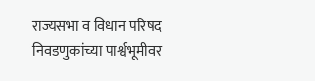राज्यसभा व विधान परिषद निवडणुकांच्या पार्श्वभूमीवर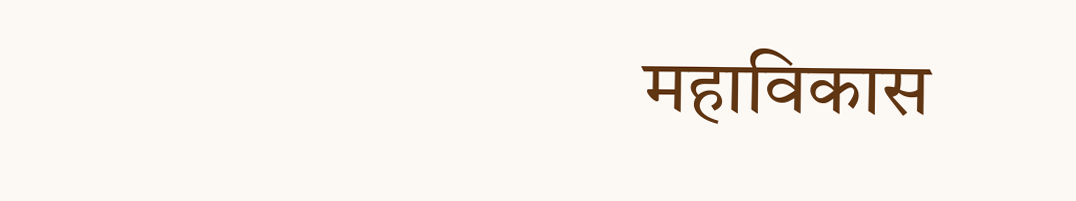महाविकास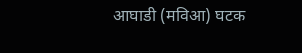आघाडी (मविआ) घटक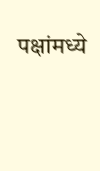पक्षांमध्ये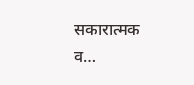सकारात्मक व…